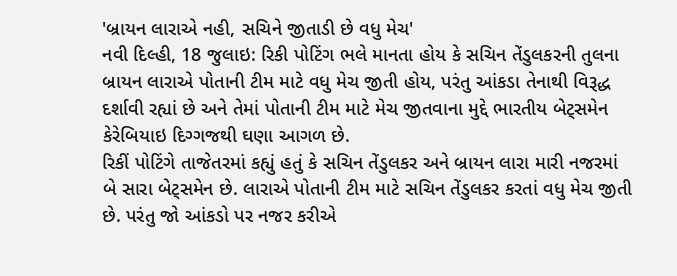'બ્રાયન લારાએ નહી, સચિને જીતાડી છે વધુ મેચ'
નવી દિલ્હી, 18 જુલાઇ: રિકી પોટિંગ ભલે માનતા હોય કે સચિન તેંડુલકરની તુલના બ્રાયન લારાએ પોતાની ટીમ માટે વધુ મેચ જીતી હોય, પરંતુ આંકડા તેનાથી વિરૂદ્ધ દર્શાવી રહ્યાં છે અને તેમાં પોતાની ટીમ માટે મેચ જીતવાના મુદ્દે ભારતીય બેટ્સમેન કેરેબિયાઇ દિગ્ગજથી ઘણા આગળ છે.
રિકીં પોટિંગે તાજેતરમાં કહ્યું હતું કે સચિન તેંડુલકર અને બ્રાયન લારા મારી નજરમાં બે સારા બેટ્સમેન છે. લારાએ પોતાની ટીમ માટે સચિન તેંડુલકર કરતાં વધુ મેચ જીતી છે. પરંતુ જો આંકડો પર નજર કરીએ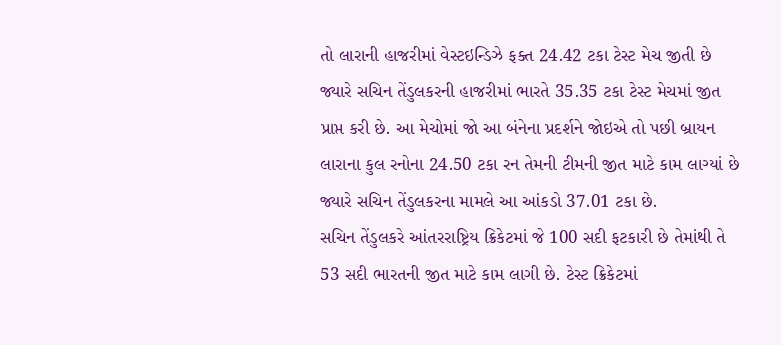તો લારાની હાજરીમાં વેસ્ટઇન્ડિઝે ફક્ત 24.42 ટકા ટેસ્ટ મેચ જીતી છે જ્યારે સચિન તેંડુલકરની હાજરીમાં ભારતે 35.35 ટકા ટેસ્ટ મેચમાં જીત પ્રાપ્ત કરી છે. આ મેચોમાં જો આ બંનેના પ્રદર્શને જોઇએ તો પછી બ્રાયન લારાના કુલ રનોના 24.50 ટકા રન તેમની ટીમની જીત માટે કામ લાગ્યાં છે જ્યારે સચિન તેંડુલકરના મામલે આ આંકડો 37.01 ટકા છે.
સચિન તેંડુલકરે આંતરરાષ્ટ્રિય ક્રિકેટમાં જે 100 સદી ફટકારી છે તેમાંથી તે 53 સદી ભારતની જીત માટે કામ લાગી છે. ટેસ્ટ ક્રિકેટમાં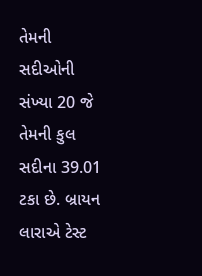તેમની સદીઓની સંખ્યા 20 જે તેમની કુલ સદીના 39.01 ટકા છે. બ્રાયન લારાએ ટેસ્ટ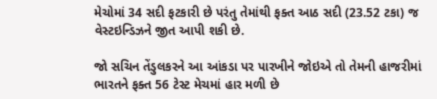મેચોમાં 34 સદી ફટકારી છે પરંતુ તેમાંથી ફક્ત આઠ સદી (23.52 ટકા) જ વેસ્ટઇન્ડિઝને જીત આપી શકી છે.

જો સચિન તેંડુલકરને આ આંકડા પર પારખીને જોઇએ તો તેમની હાજરીમાં ભારતને ફક્ત 56 ટેસ્ટ મેચમાં હાર મળી છે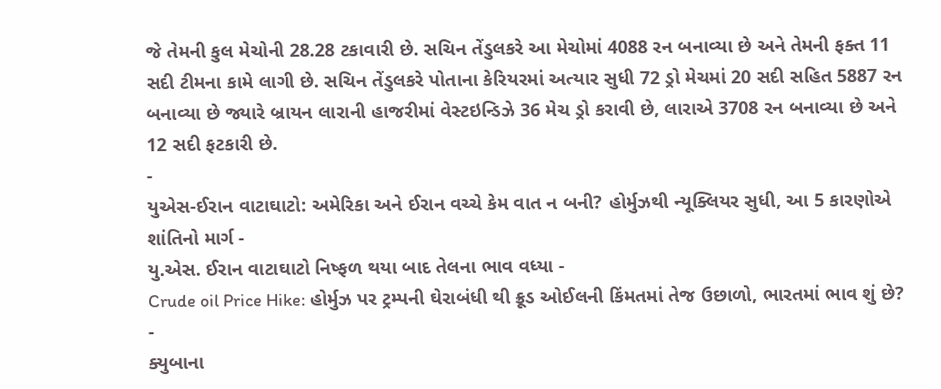જે તેમની કુલ મેચોની 28.28 ટકાવારી છે. સચિન તેંડુલકરે આ મેચોમાં 4088 રન બનાવ્યા છે અને તેમની ફક્ત 11 સદી ટીમના કામે લાગી છે. સચિન તેંડુલકરે પોતાના કેરિયરમાં અત્યાર સુધી 72 ડ્રો મેચમાં 20 સદી સહિત 5887 રન બનાવ્યા છે જ્યારે બ્રાયન લારાની હાજરીમાં વેસ્ટઇન્ડિઝે 36 મેચ ડ્રો કરાવી છે, લારાએ 3708 રન બનાવ્યા છે અને 12 સદી ફટકારી છે.
-
યુએસ-ઈરાન વાટાઘાટો: અમેરિકા અને ઈરાન વચ્ચે કેમ વાત ન બની? હોર્મુઝથી ન્યૂક્લિયર સુધી, આ 5 કારણોએ શાંતિનો માર્ગ -
યુ.એસ. ઈરાન વાટાઘાટો નિષ્ફળ થયા બાદ તેલના ભાવ વધ્યા -
Crude oil Price Hike: હોર્મુઝ પર ટ્રમ્પની ઘેરાબંધી થી ક્રૂડ ઓઈલની કિંમતમાં તેજ ઉછાળો, ભારતમાં ભાવ શું છે? -
ક્યુબાના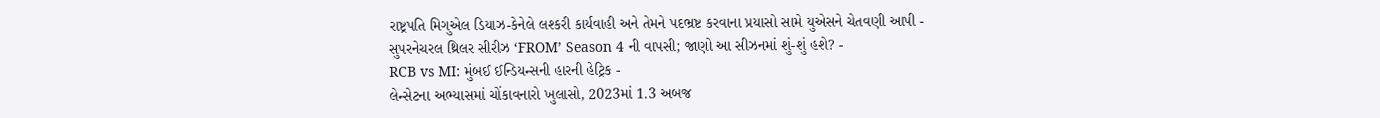રાષ્ટ્રપતિ મિગુએલ ડિયાઝ-કેનેલે લશ્કરી કાર્યવાહી અને તેમને પદભ્રષ્ટ કરવાના પ્રયાસો સામે યુએસને ચેતવણી આપી -
સુપરનેચરલ થ્રિલર સીરીઝ ‘FROM’ Season 4 ની વાપસી; જાણો આ સીઝનમાં શું-શું હશે? -
RCB vs MI: મુંબઈ ઈન્ડિયન્સની હારની હેટ્રિક -
લેન્સેટના અભ્યાસમાં ચોંકાવનારો ખુલાસો, 2023માં 1.3 અબજ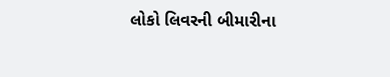લોકો લિવરની બીમારીના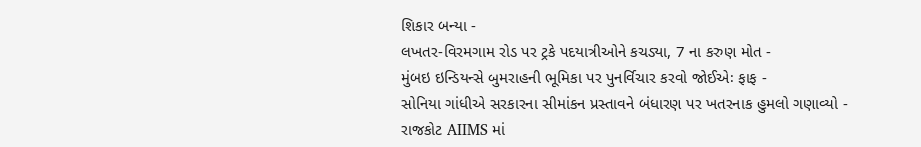શિકાર બન્યા -
લખતર-વિરમગામ રોડ પર ટ્રકે પદયાત્રીઓને કચડ્યા, 7 ના કરુણ મોત -
મુંબઇ ઇન્ડિયન્સે બુમરાહની ભૂમિકા પર પુનર્વિચાર કરવો જોઈએઃ ફાફ -
સોનિયા ગાંધીએ સરકારના સીમાંકન પ્રસ્તાવને બંધારણ પર ખતરનાક હુમલો ગણાવ્યો -
રાજકોટ AIIMS માં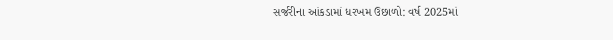સર્જરીના આંકડામાં ધરખમ ઉછાળો: વર્ષ 2025માં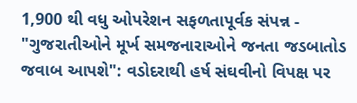1,900 થી વધુ ઓપરેશન સફળતાપૂર્વક સંપન્ન -
"ગુજરાતીઓને મૂર્ખ સમજનારાઓને જનતા જડબાતોડ જવાબ આપશે": વડોદરાથી હર્ષ સંઘવીનો વિપક્ષ પર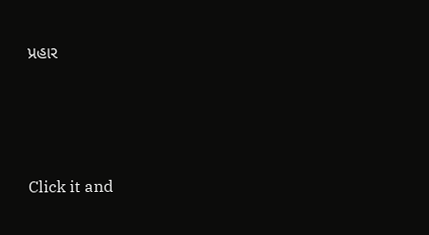પ્રહાર





Click it and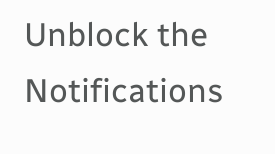Unblock the Notifications